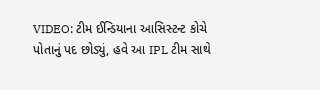VIDEO: ટીમ ઈન્ડિયાના આસિસ્ટન્ટ કોચે પોતાનું પદ છોડ્યું, હવે આ IPL ટીમ સાથે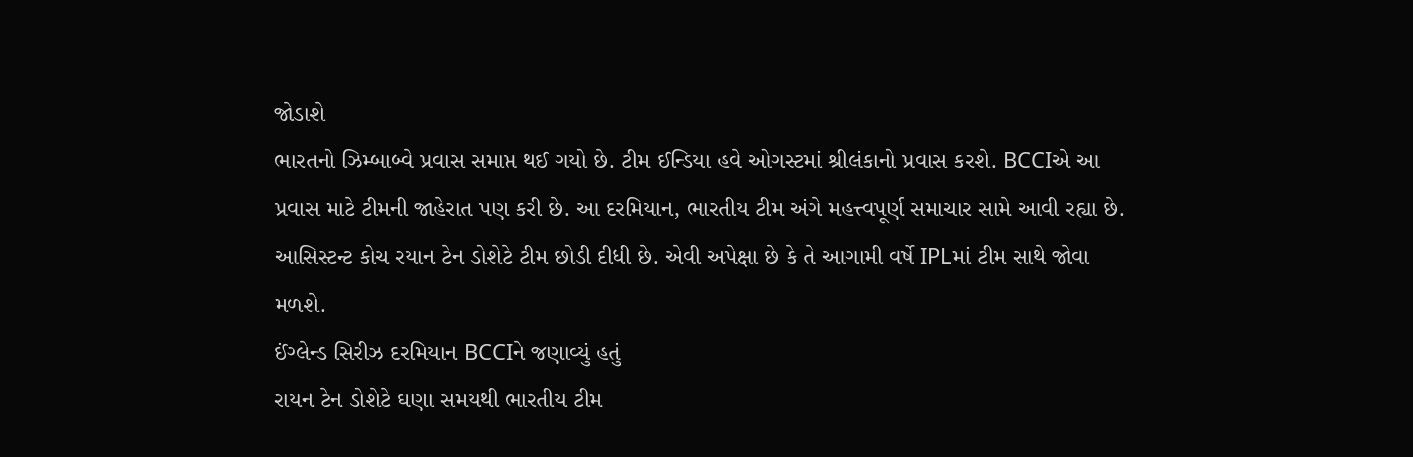જોડાશે
ભારતનો ઝિમ્બાબ્વે પ્રવાસ સમાપ્ત થઈ ગયો છે. ટીમ ઈન્ડિયા હવે ઓગસ્ટમાં શ્રીલંકાનો પ્રવાસ કરશે. BCCIએ આ પ્રવાસ માટે ટીમની જાહેરાત પણ કરી છે. આ દરમિયાન, ભારતીય ટીમ અંગે મહત્ત્વપૂર્ણ સમાચાર સામે આવી રહ્યા છે. આસિસ્ટન્ટ કોચ રયાન ટેન ડોશેટે ટીમ છોડી દીધી છે. એવી અપેક્ષા છે કે તે આગામી વર્ષે IPLમાં ટીમ સાથે જોવા મળશે.
ઈંગ્લેન્ડ સિરીઝ દરમિયાન BCCIને જણાવ્યું હતું
રાયન ટેન ડોશેટે ઘણા સમયથી ભારતીય ટીમ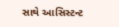સાથે આસિસ્ટન્ટ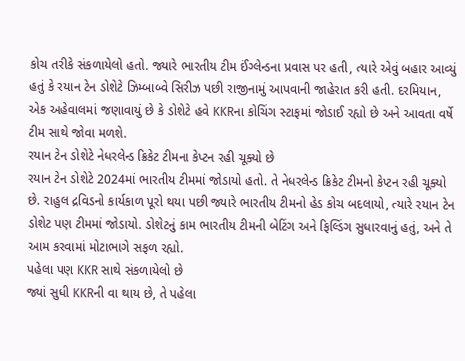કોચ તરીકે સંકળાયેલો હતો. જ્યારે ભારતીય ટીમ ઈંગ્લેન્ડના પ્રવાસ પર હતી, ત્યારે એવું બહાર આવ્યું હતું કે રયાન ટેન ડોશેટે ઝિમ્બાબ્વે સિરીઝ પછી રાજીનામું આપવાની જાહેરાત કરી હતી. દરમિયાન, એક અહેવાલમાં જણાવાયું છે કે ડોશેટે હવે KKRના કોચિંગ સ્ટાફમાં જોડાઈ રહ્યો છે અને આવતા વર્ષે ટીમ સાથે જોવા મળશે.
રયાન ટેન ડોશેટે નેધરલેન્ડ ક્રિકેટ ટીમના કેપ્ટન રહી ચૂક્યો છે
રયાન ટેન ડોશેટે 2024માં ભારતીય ટીમમાં જોડાયો હતો. તે નેધરલેન્ડ ક્રિકેટ ટીમનો કેપ્ટન રહી ચૂક્યો છે. રાહુલ દ્રવિડનો કાર્યકાળ પૂરો થયા પછી જ્યારે ભારતીય ટીમનો હેડ કોચ બદલાયો, ત્યારે રયાન ટેન ડોશેટ પણ ટીમમાં જોડાયો. ડોશેટનું કામ ભારતીય ટીમની બેટિંગ અને ફિલ્ડિંગ સુધારવાનું હતું, અને તે આમ કરવામાં મોટાભાગે સફળ રહ્યો.
પહેલા પણ KKR સાથે સંકળાયેલો છે
જ્યાં સુધી KKRની વા થાય છે, તે પહેલા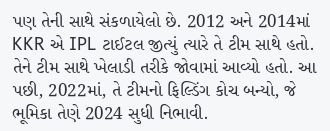પણ તેની સાથે સંકળાયેલો છે. 2012 અને 2014માં KKR એ IPL ટાઈટલ જીત્યું ત્યારે તે ટીમ સાથે હતો. તેને ટીમ સાથે ખેલાડી તરીકે જોવામાં આવ્યો હતો. આ પછી, 2022માં, તે ટીમનો ફિલ્ડિંગ કોચ બન્યો, જે ભૂમિકા તેણે 2024 સુધી નિભાવી.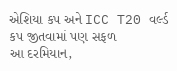એશિયા કપ અને ICC T20 વર્લ્ડ કપ જીતવામાં પણ સફળ
આ દરમિયાન,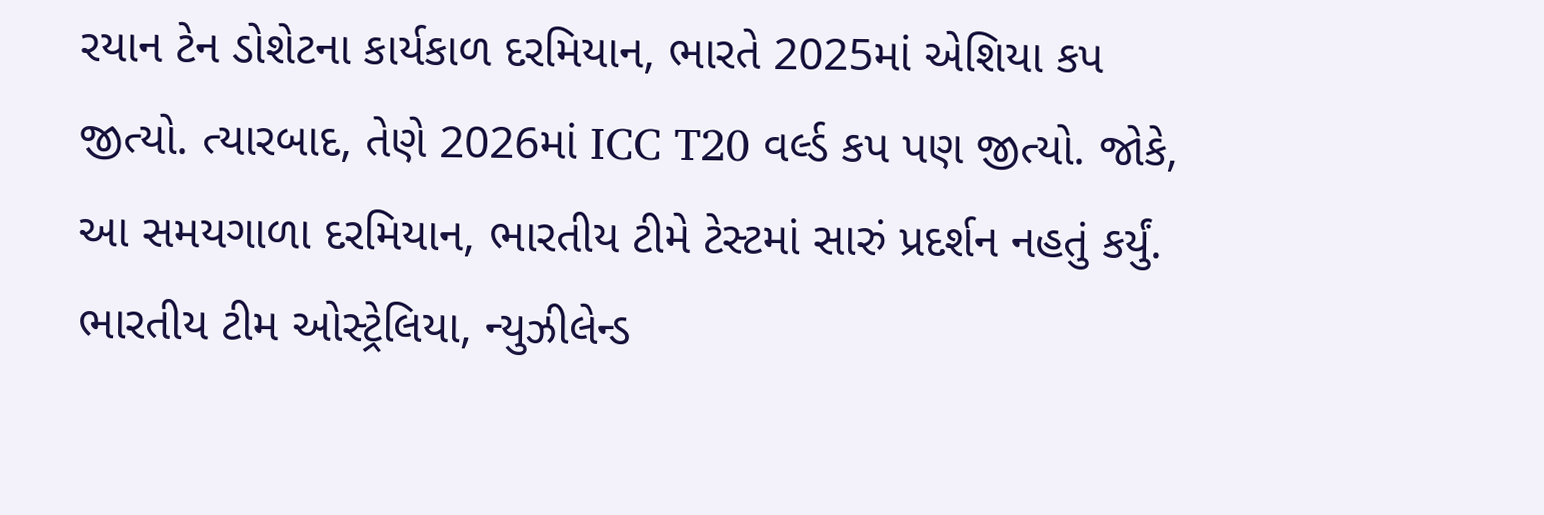રયાન ટેન ડોશેટના કાર્યકાળ દરમિયાન, ભારતે 2025માં એશિયા કપ જીત્યો. ત્યારબાદ, તેણે 2026માં ICC T20 વર્લ્ડ કપ પણ જીત્યો. જોકે, આ સમયગાળા દરમિયાન, ભારતીય ટીમે ટેસ્ટમાં સારું પ્રદર્શન નહતું કર્યું. ભારતીય ટીમ ઓસ્ટ્રેલિયા, ન્યુઝીલેન્ડ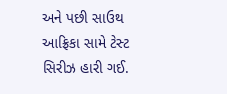અને પછી સાઉથ આફ્રિકા સામે ટેસ્ટ સિરીઝ હારી ગઈ.